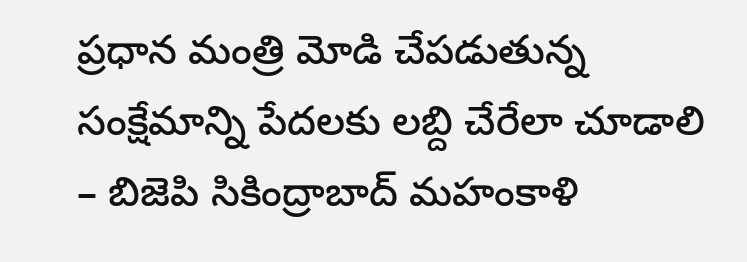ప్ర‌ధాన మంత్రి మోడి చేప‌డుతున్న సంక్షేమాన్ని పేద‌ల‌కు ల‌బ్ది చేరేలా చూడాలి – బిజెపి సికింద్రాబాద్ మహంకాళి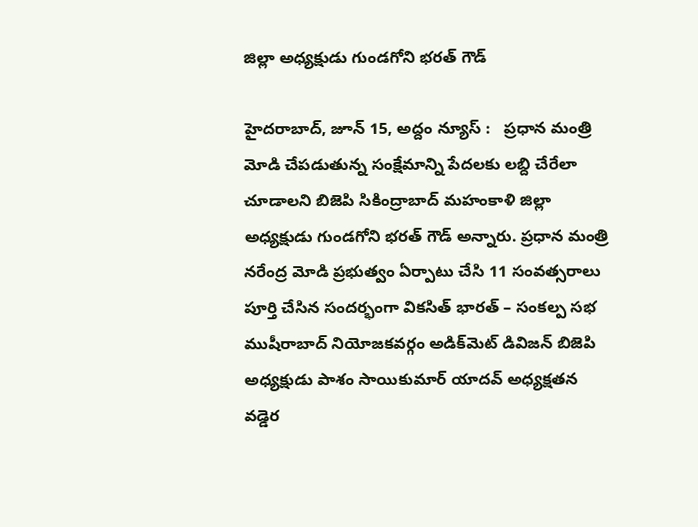జిల్లా అధ్యక్షుడు గుండగోని భరత్ గౌడ్

హైదరాబాద్, జూన్ 15, అద్దం న్యూస్ :   ప్ర‌ధాన మంత్రి మోడి చేప‌డుతున్న సంక్షేమాన్ని పేద‌ల‌కు ల‌బ్ది చేరేలా చూడాలని బిజెపి సికింద్రాబాద్ మహంకాళి జిల్లా అధ్యక్షుడు గుండగోని భరత్ గౌడ్ అన్నారు. ప్ర‌ధాన మంత్రి న‌రేంద్ర మోడి ప్ర‌భుత్వం ఏర్పాటు చేసి 11 సంవ‌త్స‌రాలు పూర్తి చేసిన సంద‌ర్భంగా విక‌సిత్ భార‌త్ – సంక‌ల్ప సభ ముషీరాబాద్ నియోజ‌క‌వ‌ర్గం అడిక్‌మెట్ డివిజ‌న్ బిజెపి అధ్య‌క్షుడు పాశం సాయికుమార్ యాద‌వ్ అధ్య‌క్ష‌త‌న వ‌డ్డెర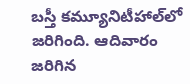బ‌స్తీ క‌మ్యూనిటీహాల్‌లో జ‌రిగింది. ఆదివారం జ‌రిగిన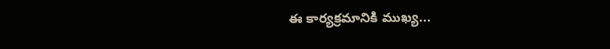ఈ కార్య‌క్ర‌మానికి ముఖ్య...